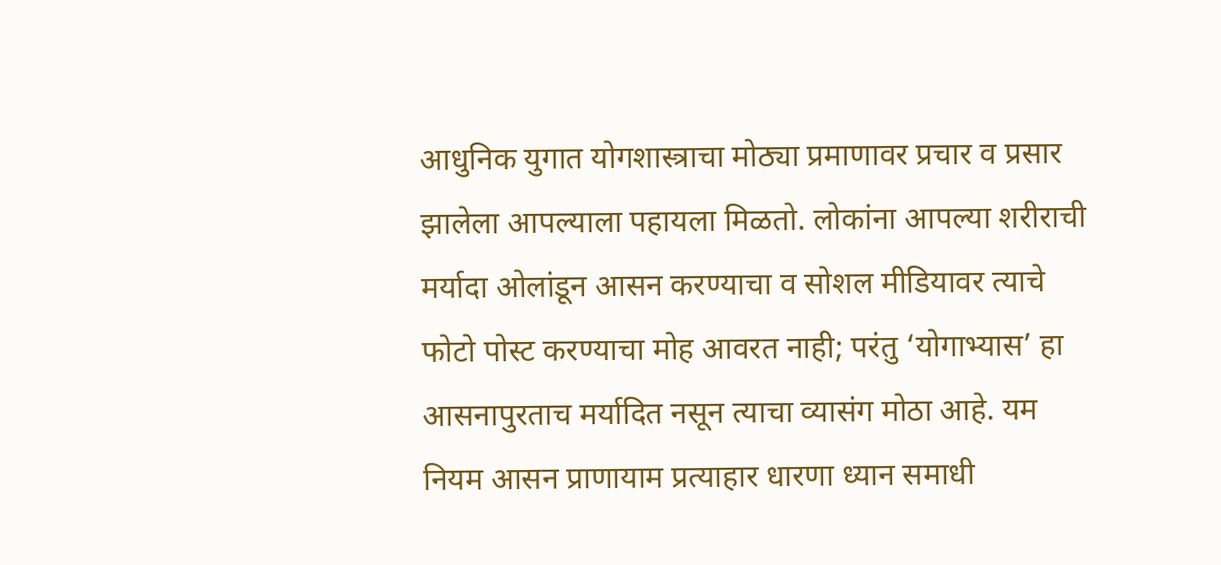आधुनिक युगात योगशास्त्राचा मोठ्या प्रमाणावर प्रचार व प्रसार झालेला आपल्याला पहायला मिळतो. लोकांना आपल्या शरीराची मर्यादा ओलांडून आसन करण्याचा व सोशल मीडियावर त्याचे फोटो पोस्ट करण्याचा मोह आवरत नाही; परंतु ‘योगाभ्यास’ हा आसनापुरताच मर्यादित नसून त्याचा व्यासंग मोठा आहे. यम नियम आसन प्राणायाम प्रत्याहार धारणा ध्यान समाधी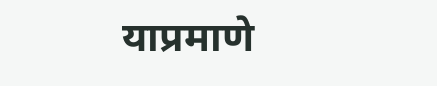याप्रमाणे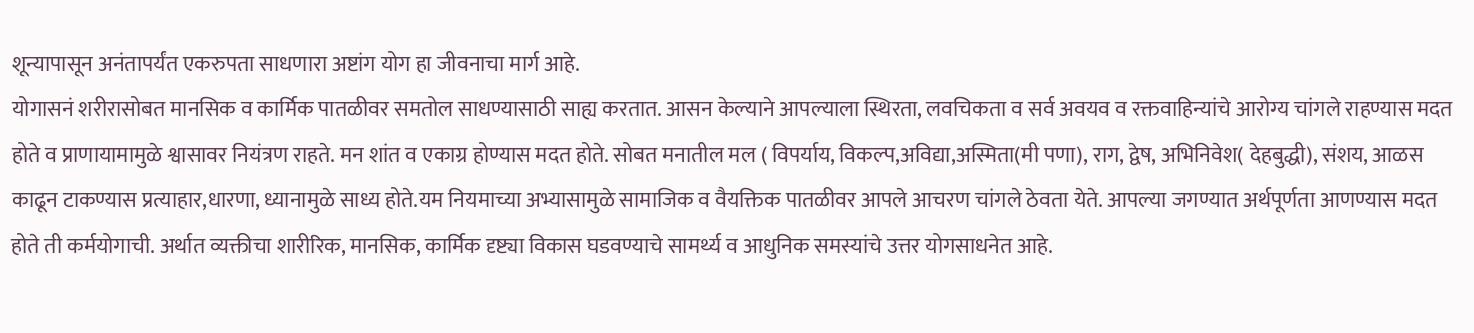शून्यापासून अनंतापर्यंत एकरुपता साधणारा अष्टांग योग हा जीवनाचा मार्ग आहे.
योगासनं शरीरासोबत मानसिक व कार्मिक पातळीवर समतोल साधण्यासाठी साह्य करतात. आसन केल्याने आपल्याला स्थिरता, लवचिकता व सर्व अवयव व रक्तवाहिन्यांचे आरोग्य चांगले राहण्यास मदत होते व प्राणायामामुळे श्वासावर नियंत्रण राहते. मन शांत व एकाग्र होण्यास मदत होते. सोबत मनातील मल ( विपर्याय, विकल्प,अविद्या,अस्मिता(मी पणा), राग, द्वेष, अभिनिवेश( देहबुद्धी), संशय, आळस काढून टाकण्यास प्रत्याहार,धारणा, ध्यानामुळे साध्य होते.यम नियमाच्या अभ्यासामुळे सामाजिक व वैयक्तिक पातळीवर आपले आचरण चांगले ठेवता येते. आपल्या जगण्यात अर्थपूर्णता आणण्यास मदत होते ती कर्मयोगाची. अर्थात व्यक्तीचा शारीरिक, मानसिक, कार्मिक दृष्ट्या विकास घडवण्याचे सामर्थ्य व आधुनिक समस्यांचे उत्तर योगसाधनेत आहे.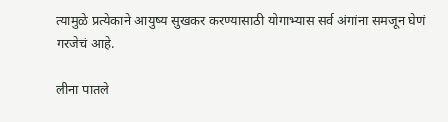त्यामुळे प्रत्येकाने आयुष्य सुखकर करण्यासाठी योगाभ्यास सर्व अंगांना समजून घेणं गरजेचं आहे.

लीना पातले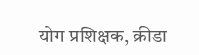योग प्रशिक्षक, क्रीडा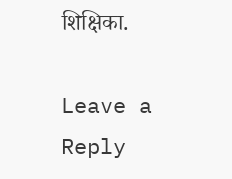शिक्षिका.

Leave a Reply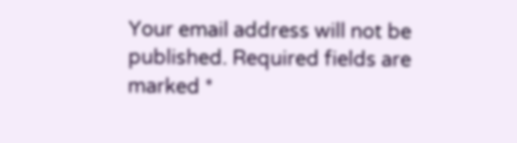Your email address will not be published. Required fields are marked *